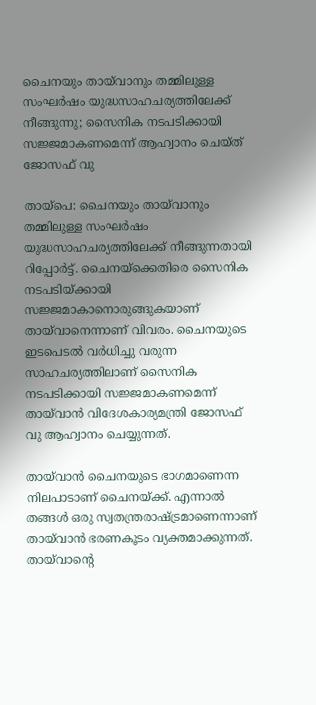ചൈനയും തായ്‌വാനും തമ്മിലുള്ള സംഘർഷം യുദ്ധസാഹചര്യത്തിലേക്ക് നീങ്ങുന്നു; സൈനിക നടപടിക്കായി സജ്ജമാകണമെന്ന് ആഹ്വാനം ചെയ്ത് ജോസഫ് വു

തായ്പെ: ചൈനയും തായ്‌വാനും തമ്മിലുള്ള സംഘർഷം യുദ്ധസാഹചര്യത്തിലേക്ക് നീങ്ങുന്നതായി റിപ്പോർട്ട്. ചൈനയ്‌ക്കെതിരെ സൈനിക നടപടിയ്ക്കായി സജ്ജമാകാനൊരുങ്ങുകയാണ് തായ്‌വാനെന്നാണ് വിവരം. ചൈനയുടെ ഇടപെടൽ വർധിച്ചു വരുന്ന സാഹചര്യത്തിലാണ് സൈനിക നടപടിക്കായി സജ്ജമാകണമെന്ന് തായ്‌വാൻ വിദേശകാര്യമന്ത്രി ജോസഫ് വു ആഹ്വാനം ചെയ്യുന്നത്.

തായ്‌വാൻ ചൈനയുടെ ഭാഗമാണെന്ന നിലപാടാണ് ചൈനയ്ക്ക്. എന്നാൽ തങ്ങൾ ഒരു സ്വതന്ത്രരാഷ്ട്രമാണെന്നാണ് തായ്‌വാൻ ഭരണകൂടം വ്യക്തമാക്കുന്നത്. തായ്‌വാന്റെ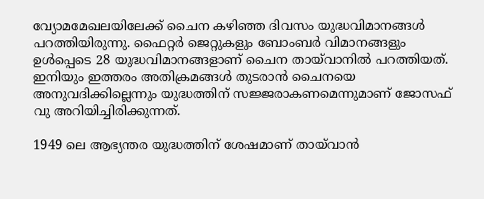വ്യോമമേഖലയിലേക്ക് ചൈന കഴിഞ്ഞ ദിവസം യുദ്ധവിമാനങ്ങൾ പറത്തിയിരുന്നു. ഫൈറ്റർ ജെറ്റുകളും ബോംബർ വിമാനങ്ങളും ഉൾപ്പെടെ 28 യുദ്ധവിമാനങ്ങളാണ് ചൈന തായ്‌വാനിൽ പറത്തിയത്. ഇനിയും ഇത്തരം അതിക്രമങ്ങൾ തുടരാൻ ചൈനയെ അനുവദിക്കില്ലെന്നും യുദ്ധത്തിന് സജ്ജരാകണമെന്നുമാണ് ജോസഫ് വു അറിയിച്ചിരിക്കുന്നത്.

1949 ലെ ആഭ്യന്തര യുദ്ധത്തിന് ശേഷമാണ് തായ്‌വാൻ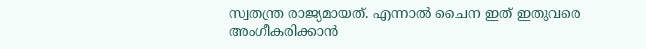സ്വതന്ത്ര രാജ്യമായത്. എന്നാൽ ചൈന ഇത് ഇതുവരെ അംഗീകരിക്കാൻ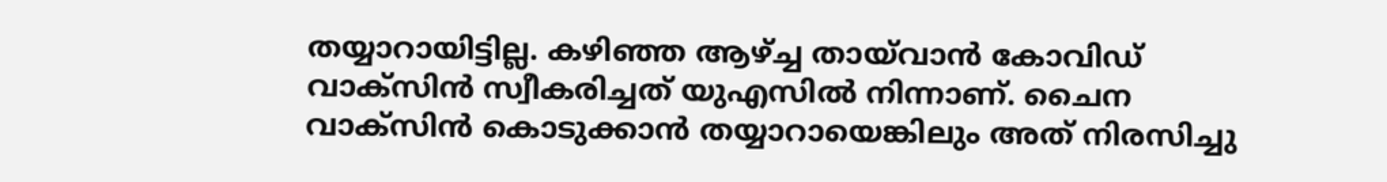തയ്യാറായിട്ടില്ല. കഴിഞ്ഞ ആഴ്ച്ച തായ്‌വാൻ കോവിഡ് വാക്‌സിൻ സ്വീകരിച്ചത് യുഎസിൽ നിന്നാണ്. ചൈന വാക്‌സിൻ കൊടുക്കാൻ തയ്യാറായെങ്കിലും അത് നിരസിച്ചു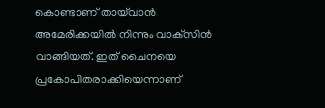കൊണ്ടാണ് തായ്‌വാൻ അമേരിക്കയിൽ നിന്നും വാക്‌സിൻ വാങ്ങിയത്. ഇത് ചൈനയെ പ്രകോപിതരാക്കിയെന്നാണ്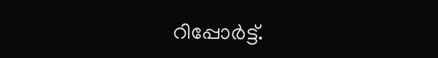റിപ്പോർട്ട്.